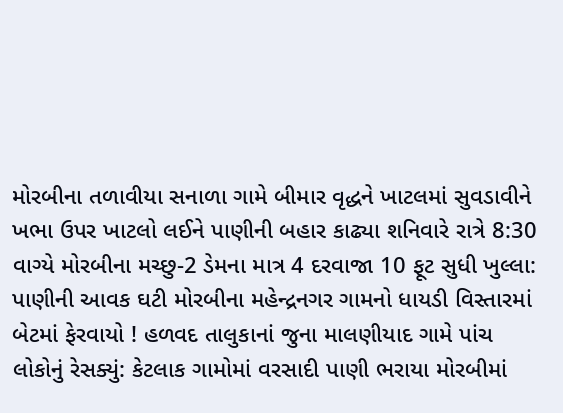મોરબીના તળાવીયા સનાળા ગામે બીમાર વૃદ્ધને ખાટલમાં સુવડાવીને ખભા ઉપર ખાટલો લઈને પાણીની બહાર કાઢ્યા શનિવારે રાત્રે 8:30 વાગ્યે મોરબીના મચ્છુ-2 ડેમના માત્ર 4 દરવાજા 10 ફૂટ સુધી ખુલ્લા: પાણીની આવક ઘટી મોરબીના મહેન્દ્રનગર ગામનો ધાયડી વિસ્તારમાં બેટમાં ફેરવાયો ! હળવદ તાલુકાનાં જુના માલણીયાદ ગામે પાંચ લોકોનું રેસક્યું: કેટલાક ગામોમાં વરસાદી પાણી ભરાયા મોરબીમાં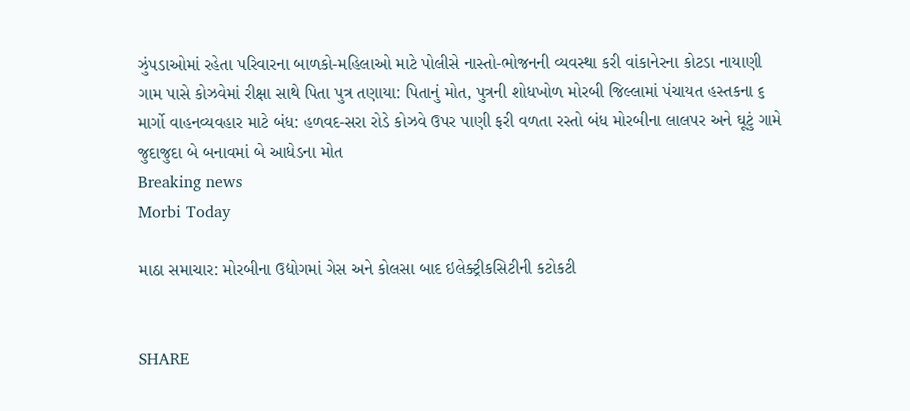ઝુંપડાઓમાં રહેતા પરિવારના બાળકો-મહિલાઓ માટે પોલીસે નાસ્તો-ભોજનની વ્યવસ્થા કરી વાંકાનેરના કોટડા નાયાણી ગામ પાસે કોઝવેમાં રીક્ષા સાથે પિતા પુત્ર તણાયા: પિતાનું મોત, પુત્રની શોધખોળ મોરબી જિલ્લામાં પંચાયત હસ્તકના ૬ માર્ગો વાહનવ્યવહાર માટે બંધ: હળવદ-સરા રોડે કોઝવે ઉપર પાણી ફરી વળતા રસ્તો બંધ મોરબીના લાલપર અને ઘૂટું ગામે જુદાજુદા બે બનાવમાં બે આધેડના મોત
Breaking news
Morbi Today

માઠા સમાચાર: મોરબીના ઉદ્યોગમાં ગેસ અને કોલસા બાદ ઇલેક્ટ્રીકસિટીની કટોકટી


SHARE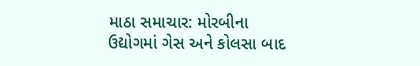માઠા સમાચાર: મોરબીના ઉદ્યોગમાં ગેસ અને કોલસા બાદ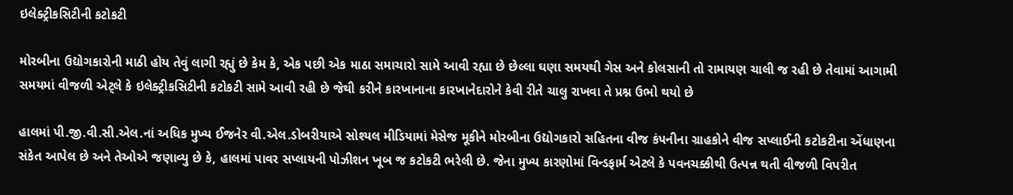ઇલેક્ટ્રીકસિટીની કટોકટી

મોરબીના ઉદ્યોગકારોની માઠી હોય તેવું લાગી રહ્યું છે કેમ કે, એક પછી એક માઠા સમાચારો સામે આવી રહ્યા છે છેલ્લા ઘણા સમયથી ગેસ અને કોલસાની તો રામાયણ ચાલી જ રહી છે તેવામાં આગામી સમયમાં વીજળી એટ્લે કે ઇલેક્ટ્રીકસિટીની કટોકટી સામે આવી રહી છે જેથી કરીને કારખાનાના કારખાનેદારોને કેવી રીતે ચાલુ રાખવા તે પ્રશ્ન ઉભો થયો છે

હાલમાં પી.જી.વી.સી.એલ.નાં અધિક મુખ્ય ઈજનેર વી.એલ.ડોબરીયાએ સોશ્યલ મીડિયામાં મેસેજ મૂકીને મોરબીના ઉદ્યોગકારો સહિતના વીજ કંપનીના ગ્રાહકોને વીજ સપ્લાઈની કટોકટીના એંધાણના સંકેત આપેલ છે અને તેઓએ જણાવ્યુ છે કે, હાલમાં પાવર સપ્લાયની પોઝીશન ખૂબ જ કટોકટી ભરેલી છે. જેના મુખ્ય કારણોમાં વિન્ડફાર્મ એટલે કે પવનચક્કીથી ઉત્પન્ન થતી વીજળી વિપરીત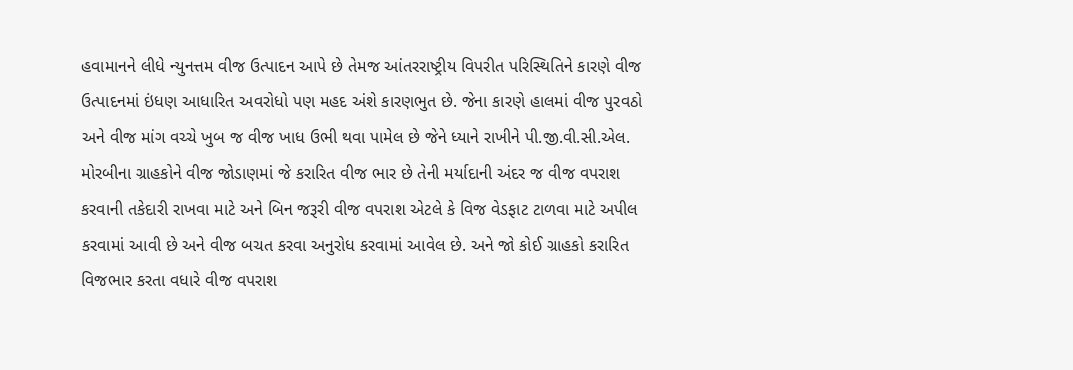હવામાનને લીધે ન્યુનત્તમ વીજ ઉત્પાદન આપે છે તેમજ આંતરરાષ્ટ્રીય વિપરીત પરિસ્થિતિને કારણે વીજ ઉત્પાદનમાં ઇંધણ આધારિત અવરોધો પણ મહદ અંશે કારણભુત છે. જેના કારણે હાલમાં વીજ પુરવઠો અને વીજ માંગ વચ્ચે ખુબ જ વીજ ખાધ ઉભી થવા પામેલ છે જેને ધ્યાને રાખીને પી.જી.વી.સી.એલ. મોરબીના ગ્રાહકોને વીજ જોડાણમાં જે કરારિત વીજ ભાર છે તેની મર્યાદાની અંદર જ વીજ વપરાશ કરવાની તકેદારી રાખવા માટે અને બિન જરૂરી વીજ વપરાશ એટલે કે વિજ વેડફાટ ટાળવા માટે અપીલ કરવામાં આવી છે અને વીજ બચત કરવા અનુરોધ કરવામાં આવેલ છે. અને જો કોઈ ગ્રાહકો કરારિત વિજભાર કરતા વધારે વીજ વપરાશ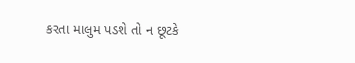કરતા માલુમ પડશે તો ન છૂટકે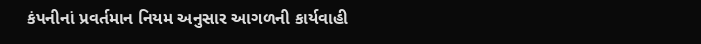કંપનીનાં પ્રવર્તમાન નિયમ અનુસાર આગળની કાર્યવાહી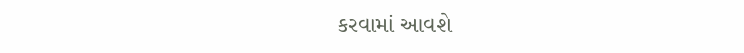કરવામાં આવશે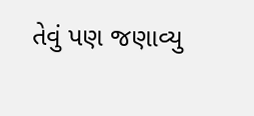તેવું પણ જણાવ્યુ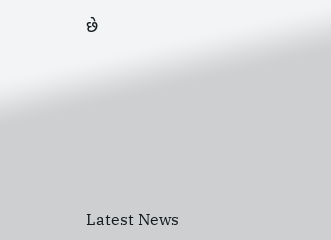છે






Latest News